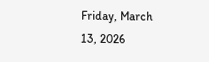Friday, March 13, 2026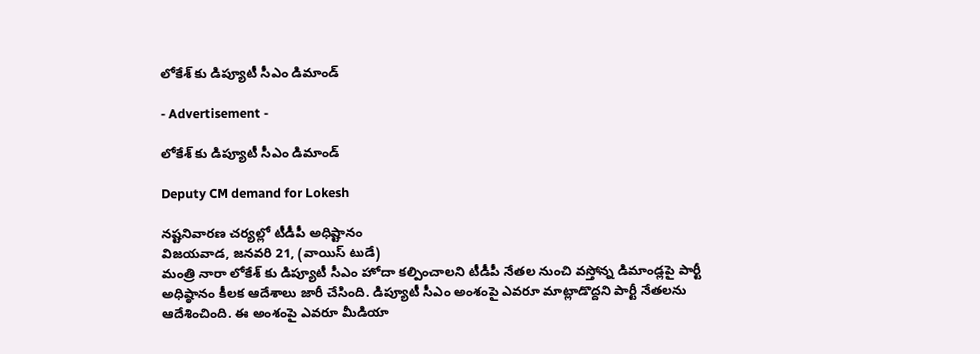లోకేశ్ కు డిప్యూటీ సీఎం డిమాండ్

- Advertisement -

లోకేశ్ కు డిప్యూటీ సీఎం డిమాండ్

Deputy CM demand for Lokesh

నష్టనివారణ చర్యల్లో టీడీపీ అధిష్టానం
విజయవాడ, జనవరి 21, (వాయిస్ టుడే)
మంత్రి నారా లోకేశ్ కు డిప్యూటీ సీఎం హోదా కల్పించాలని టీడీపీ నేతల నుంచి వస్తోన్న డిమాండ్లపై పార్టీ అధిష్ఠానం కీలక ఆదేశాలు జారీ చేసింది. డిప్యూటీ సీఎం అంశంపై ఎవరూ మాట్లాడొద్దని పార్టీ నేతలను ఆదేశించింది. ఈ అంశంపై ఎవరూ మీడియా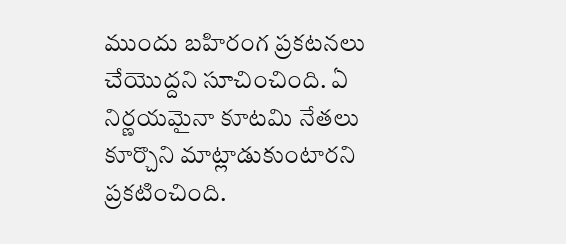ముందు బహిరంగ ప్రకటనలు చేయొద్దని సూచించింది. ఏ నిర్ణయమైనా కూటమి నేతలు కూర్చొని మాట్లాడుకుంటారని ప్రకటించింది.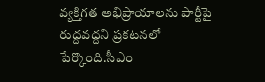వ్యక్తిగత అభిప్రాయాలను పార్టీపై రుద్దవద్దని ప్రకటనలో పేర్కొంది.సీఎం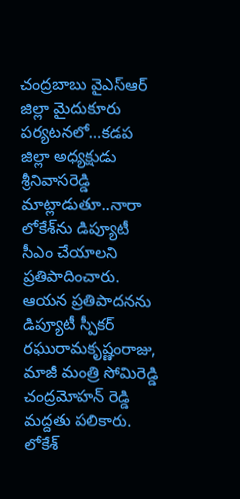చంద్రబాబు వైఎస్ఆర్ జిల్లా మైదుకూరు పర్యటనలో…కడప జిల్లా అధ్యక్షుడు శ్రీనివాసరెడ్డి మాట్లాడుతూ..నారా లోకేశ్‌ను డిప్యూటీ సీఎం చేయాలని ప్రతిపాదించారు. ఆయన ప్రతిపాదనను డిప్యూటీ స్పీకర్ రఘురామకృష్ణంరాజు, మాజీ మంత్రి సోమిరెడ్డి చంద్రమోహన్ రెడ్డి మద్దతు పలికారు. లోకేశ్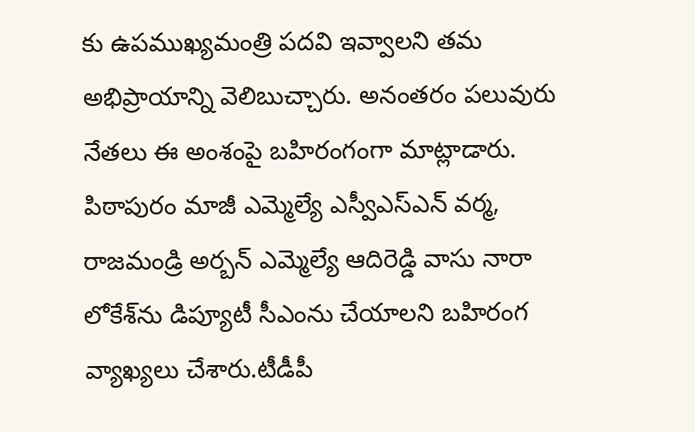కు ఉపముఖ్యమంత్రి పదవి ఇవ్వాలని తమ అభిప్రాయాన్ని వెలిబుచ్చారు. అనంతరం పలువురు నేతలు ఈ అంశంపై బహిరంగంగా మాట్లాడారు. పిఠాపురం మాజీ ఎమ్మెల్యే ఎస్వీఎస్‌ఎన్‌ వర్మ, రాజమండ్రి అర్బన్‌ ఎమ్మెల్యే ఆదిరెడ్డి వాసు నారా లోకేశ్‌ను డిప్యూటీ సీఎంను చేయాలని బహిరంగ వ్యాఖ్యలు చేశారు.టీడీపీ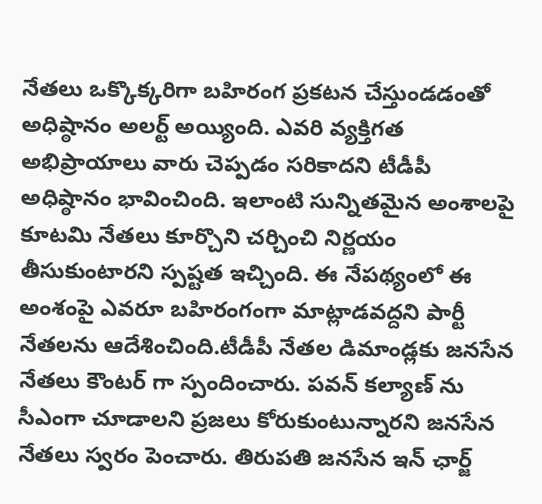నేతలు ఒక్కొక్కరిగా బహిరంగ ప్రకటన చేస్తుండడంతో అధిష్ఠానం అలర్ట్ అయ్యింది. ఎవరి వ్యక్తిగత అభిప్రాయాలు వారు చెప్పడం సరికాదని టీడీపీ అధిష్ఠానం భావించింది. ఇలాంటి సున్నితమైన అంశాలపై కూటమి నేతలు కూర్చొని చర్చించి నిర్ణయం తీసుకుంటారని స్పష్టత ఇచ్చింది. ఈ నేపథ్యంలో ఈ అంశంపై ఎవరూ బహిరంగంగా మాట్లాడవద్దని పార్టీ నేతలను ఆదేశించింది.టీడీపీ నేతల డిమాండ్లకు జనసేన నేతలు కౌంటర్ గా స్పందించారు. పవన్ కల్యాణ్ ను సీఎంగా చూడాలని ప్రజలు కోరుకుంటున్నారని జనసేన నేతలు స్వరం పెంచారు. తిరుపతి జనసేన ఇన్ ఛార్జ్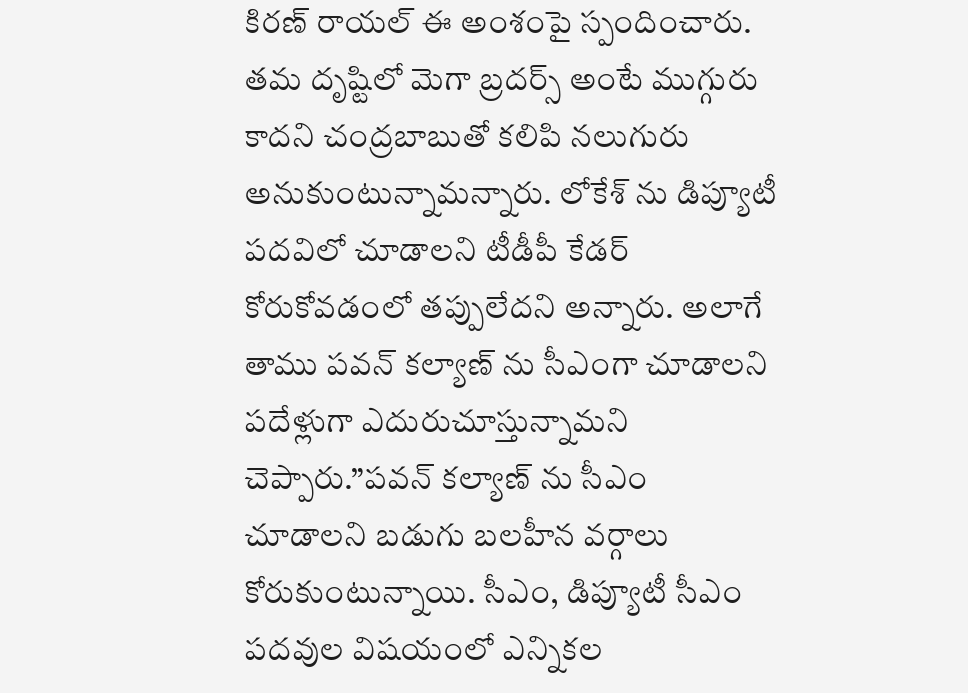కిరణ్ రాయల్‌ ఈ అంశంపై స్పందించారు. తమ దృష్టిలో మెగా బ్రదర్స్ అంటే ముగ్గురు కాదని చంద్రబాబుతో కలిపి నలుగురు అనుకుంటున్నామన్నారు. లోకేశ్ ను డిప్యూటీ పదవిలో చూడాలని టీడీపీ కేడర్ కోరుకోవడంలో తప్పులేదని అన్నారు. అలాగే తాము పవన్ కల్యాణ్ ను సీఎంగా చూడాలని పదేళ్లుగా ఎదురుచూస్తున్నామని చెప్పారు.”పవన్ కల్యాణ్ ను సీఎం చూడాలని బడుగు బలహీన వర్గాలు కోరుకుంటున్నాయి. సీఎం, డిప్యూటీ సీఎం పదవుల విషయంలో ఎన్నికల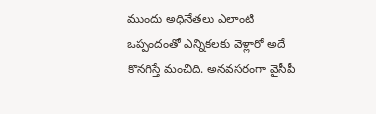ముందు అధినేతలు ఎలాంటి ఒప్పందంతో ఎన్నికలకు వెళ్లారో అదే కొనగిస్తే మంచిది. అనవసరంగా వైసీపీ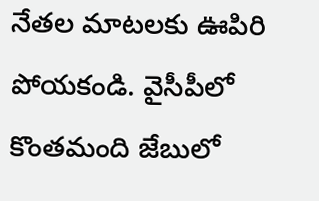నేతల మాటలకు ఊపిరి పోయకండి. వైసీపీలో కొంతమంది జేబులో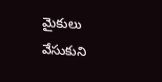మైకులు వేసుకుని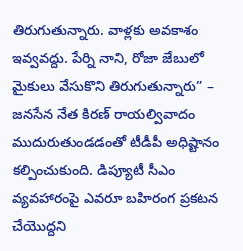తిరుగుతున్నారు. వాళ్లకు అవకాశం ఇవ్వవద్దు. పేర్ని నాని, రోజా జేబులో మైకులు వేసుకొని తిరుగుతున్నారు” – జనసేన నేత కిరణ్ రాయల్వివాదం ముదురుతుండడంతో టీడీపీ అధిష్టానం కల్పించుకుంది. డిప్యూటీ సీఎం వ్యవహారంపై ఎవరూ బహిరంగ ప్రకటన చేయొద్దని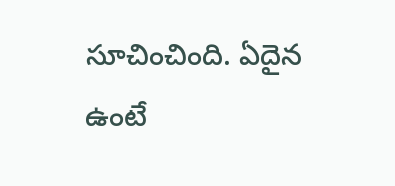సూచించింది. ఏదైన ఉంటే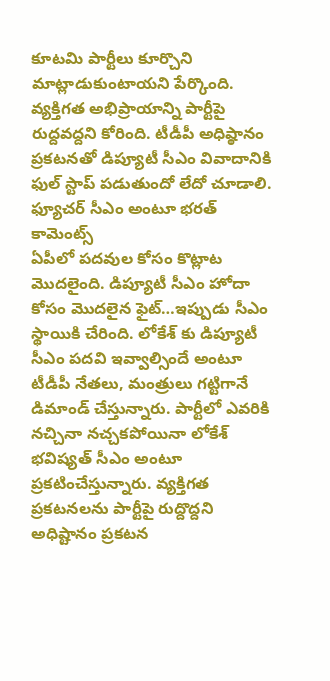కూటమి పార్టీలు కూర్చొని మాట్లాడుకుంటాయని పేర్కొంది. వ్యక్తిగత అభిప్రాయాన్ని పార్టీపై రుద్దవద్దని కోరింది. టీడీపీ అధిష్ఠానం ప్రకటనతో డిప్యూటీ సీఎం వివాదానికి ఫుల్ స్టాప్ పడుతుందో లేదో చూడాలి.
ఫ్యూచర్ సీఎం అంటూ భరత్ కామెంట్స్
ఏపీలో పదవుల కోసం కొట్లాట మొదలైంది. డిప్యూటీ సీఎం హోదా కోసం మొదలైన ఫైట్…ఇప్పుడు సీఎం స్థాయికి చేరింది. లోకేశ్ కు డిప్యూటీ సీఎం పదవి ఇవ్వాల్సిందే అంటూ టీడీపీ నేతలు, మంత్రులు గట్టిగానే డిమాండ్ చేస్తున్నారు. పార్టీలో ఎవరికి నచ్చినా నచ్చకపోయినా లోకేశ్ భవిష్యత్ సీఎం అంటూ ప్రకటించేస్తున్నారు. వ్యక్తిగత ప్రకటనలను పార్టీపై రుద్దొద్దని అధిష్టానం ప్రకటన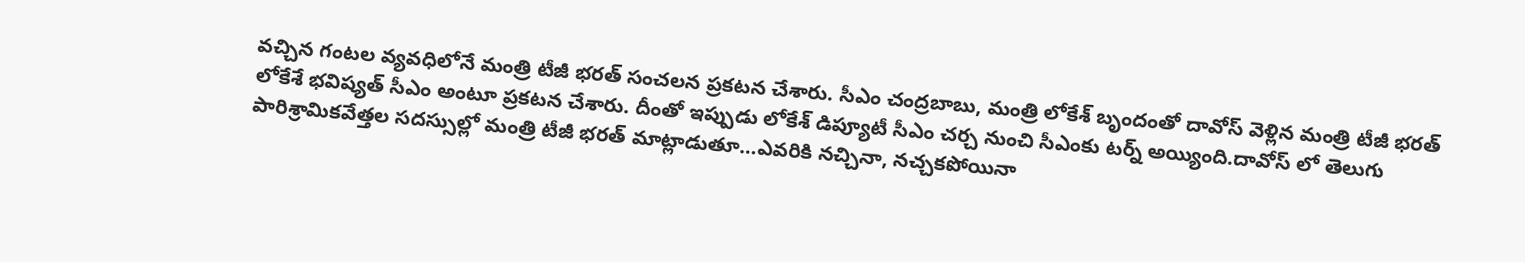వచ్చిన గంటల వ్యవధిలోనే మంత్రి టీజీ భరత్ సంచలన ప్రకటన చేశారు. సీఎం చంద్రబాబు, మంత్రి లోకేశ్ బృందంతో దావోస్ వెళ్లిన మంత్రి టీజీ భరత్ లోకేశే భవిష్యత్ సీఎం అంటూ ప్రకటన చేశారు. దీంతో ఇప్పుడు లోకేశ్ డిప్యూటీ సీఎం చర్చ నుంచి సీఎంకు టర్న్ అయ్యింది.దావోస్ లో తెలుగు పారిశ్రామికవేత్తల సదస్సుల్లో మంత్రి టీజీ భరత్ మాట్లాడుతూ…ఎవరికి నచ్చినా, నచ్చకపోయినా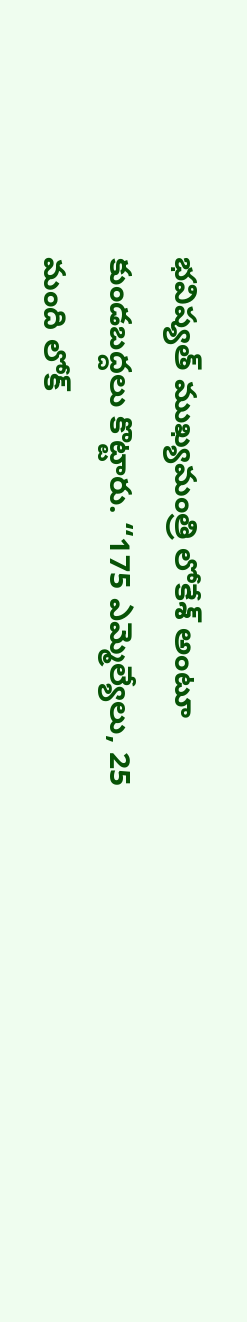భవిష్యత్‌ ముఖ్యమంత్రి లోకేశ్ అంటూ కుండబద్దలు కొట్టారు. “175 ఎమ్మెల్యేలు, 25 మంది లోక్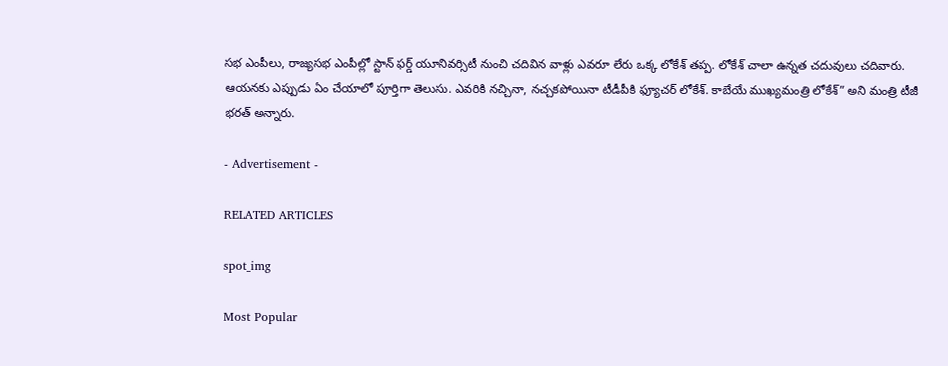సభ ఎంపీలు, రాజ్యసభ ఎంపీల్లో స్టాన్ ఫర్డ్ యూనివర్సిటీ నుంచి చదివిన వాళ్లు ఎవరూ లేరు ఒక్క లోకేశ్ తప్ప. లోకేశ్ చాలా ఉన్నత చదువులు చదివారు. ఆయనకు ఎప్పుడు ఏం చేయాలో పూర్తిగా తెలుసు. ఎవరికి నచ్చినా, నచ్చకపోయినా టీడీపీకి ఫ్యూచర్ లోకేశ్. కాబేయే ముఖ్యమంత్రి లోకేశ్” అని మంత్రి టీజీ భరత్ అన్నారు.

- Advertisement -

RELATED ARTICLES

spot_img

Most Popular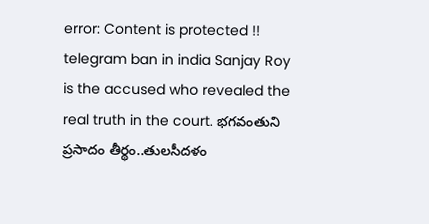error: Content is protected !!
telegram ban in india Sanjay Roy is the accused who revealed the real truth in the court. భగవంతుని ప్రసాదం తీర్థం..తులసీదళం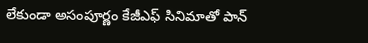లేకుండా అసంపూర్ణం కేజీఎఫ్ సినిమాతో పాన్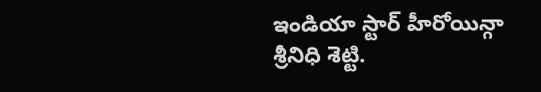ఇండియా స్టార్ హీరోయిన్గా శ్రీనిధి శెట్టి.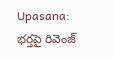Upasana: భర్తపై రివెంజ్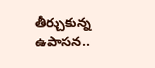తీర్చుకున్న ఉపాసన..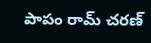పాపం రామ్ చరణ్